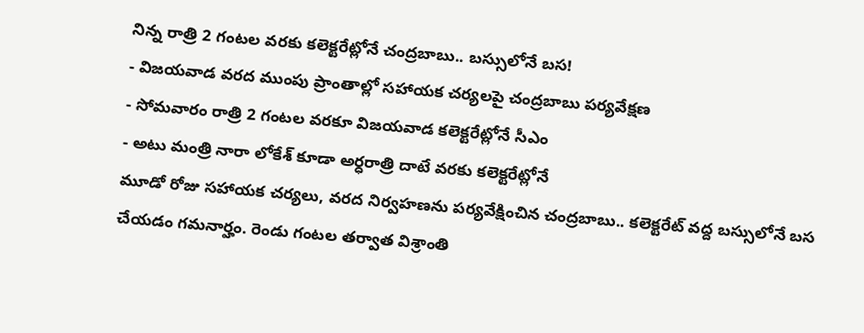నిన్న రాత్రి 2 గంటల వరకు కలెక్టరేట్లోనే చంద్రబాబు.. బస్సులోనే బస!
- విజయవాడ వరద ముంపు ప్రాంతాల్లో సహాయక చర్యలపై చంద్రబాబు పర్యవేక్షణ
- సోమవారం రాత్రి 2 గంటల వరకూ విజయవాడ కలెక్టరేట్లోనే సీఎం
- అటు మంత్రి నారా లోకేశ్ కూడా అర్ధరాత్రి దాటే వరకు కలెక్టరేట్లోనే
మూడో రోజు సహాయక చర్యలు, వరద నిర్వహణను పర్యవేక్షించిన చంద్రబాబు.. కలెక్టరేట్ వద్ద బస్సులోనే బస చేయడం గమనార్హం. రెండు గంటల తర్వాత విశ్రాంతి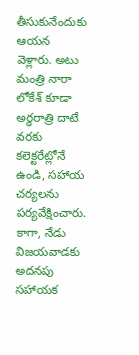తీసుకునేందుకు ఆయన వెళ్లారు. అటు మంత్రి నారా లోకేశ్ కూడా అర్ధరాత్రి దాటే వరకు కలెక్టరేట్లోనే ఉండి, సహాయ చర్యలను పర్యవేక్షించారు. కాగా, నేడు విజయవాడకు అదనపు సహాయక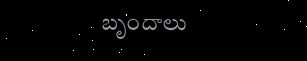బృందాలు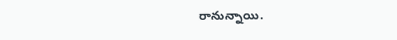రానున్నాయి.